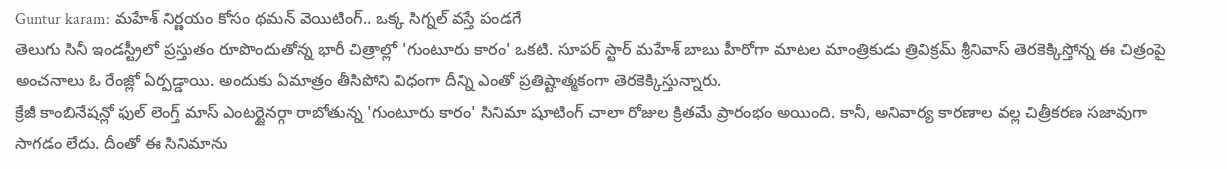Guntur karam: మహేశ్ నిర్ణయం కోసం థమన్ వెయిటింగ్.. ఒక్క సిగ్నల్ వస్తే పండగే
తెలుగు సినీ ఇండస్ట్రీలో ప్రస్తుతం రూపొందుతోన్న భారీ చిత్రాల్లో 'గుంటూరు కారం' ఒకటి. సూపర్ స్టార్ మహేశ్ బాబు హీరోగా మాటల మాంత్రికుడు త్రివిక్రమ్ శ్రీనివాస్ తెరకెక్కిస్తోన్న ఈ చిత్రంపై అంచనాలు ఓ రేంజ్లో ఏర్పడ్డాయి. అందుకు ఏమాత్రం తీసిపోని విధంగా దీన్ని ఎంతో ప్రతిష్టాత్మకంగా తెరకెక్కిస్తున్నారు.
క్రేజీ కాంబినేషన్లో ఫుల్ లెంగ్త్ మాస్ ఎంటర్టైనర్గా రాబోతున్న 'గుంటూరు కారం' సినిమా షూటింగ్ చాలా రోజుల క్రితమే ప్రారంభం అయింది. కానీ, అనివార్య కారణాల వల్ల చిత్రీకరణ సజావుగా సాగడం లేదు. దీంతో ఈ సినిమాను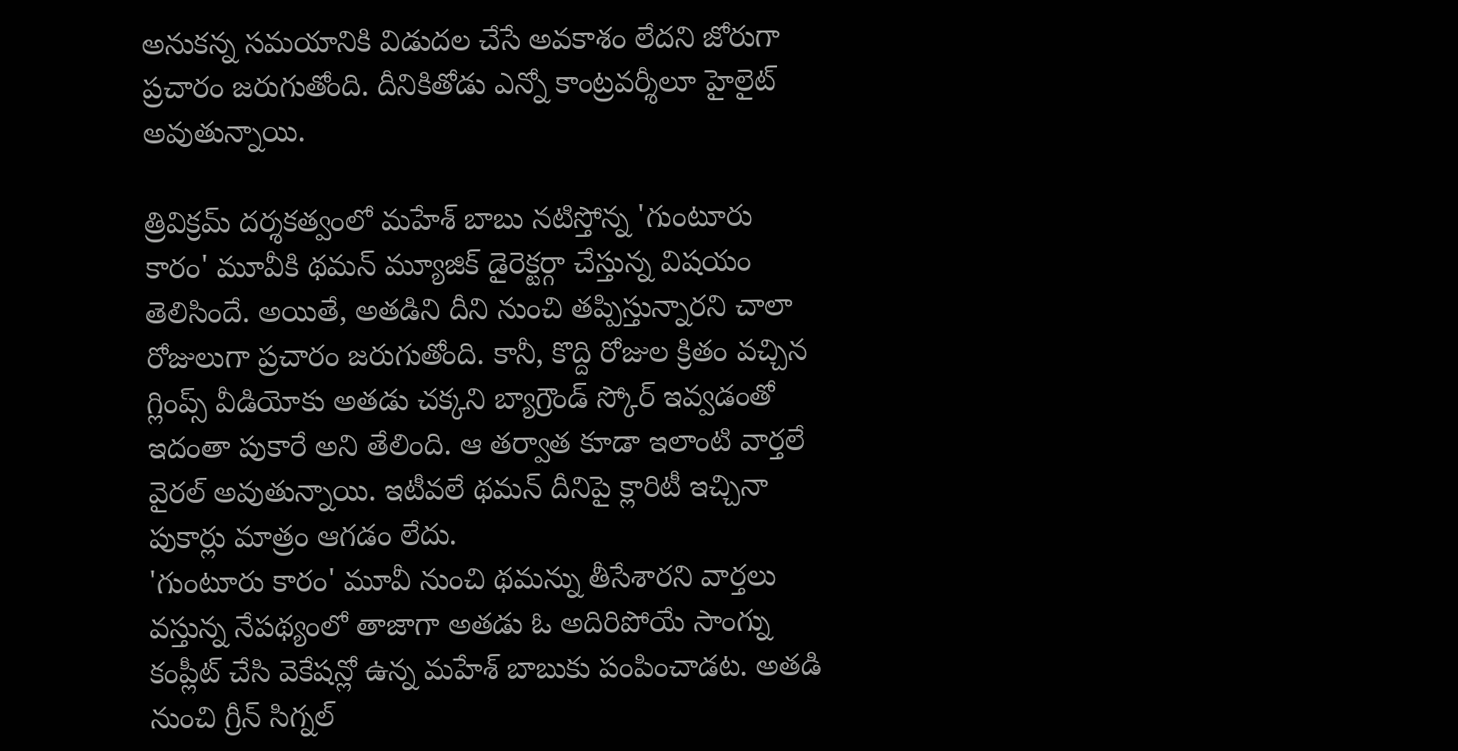అనుకన్న సమయానికి విడుదల చేసే అవకాశం లేదని జోరుగా ప్రచారం జరుగుతోంది. దీనికితోడు ఎన్నో కాంట్రవర్శీలూ హైలైట్ అవుతున్నాయి.

త్రివిక్రమ్ దర్శకత్వంలో మహేశ్ బాబు నటిస్తోన్న 'గుంటూరు కారం' మూవీకి థమన్ మ్యూజిక్ డైరెక్టర్గా చేస్తున్న విషయం తెలిసిందే. అయితే, అతడిని దీని నుంచి తప్పిస్తున్నారని చాలా రోజులుగా ప్రచారం జరుగుతోంది. కానీ, కొద్ది రోజుల క్రితం వచ్చిన గ్లింప్స్ వీడియోకు అతడు చక్కని బ్యాగ్రౌండ్ స్కోర్ ఇవ్వడంతో ఇదంతా పుకారే అని తేలింది. ఆ తర్వాత కూడా ఇలాంటి వార్తలే వైరల్ అవుతున్నాయి. ఇటీవలే థమన్ దీనిపై క్లారిటీ ఇచ్చినా పుకార్లు మాత్రం ఆగడం లేదు.
'గుంటూరు కారం' మూవీ నుంచి థమన్ను తీసేశారని వార్తలు వస్తున్న నేపథ్యంలో తాజాగా అతడు ఓ అదిరిపోయే సాంగ్ను కంప్లీట్ చేసి వెకేషన్లో ఉన్న మహేశ్ బాబుకు పంపించాడట. అతడి నుంచి గ్రీన్ సిగ్నల్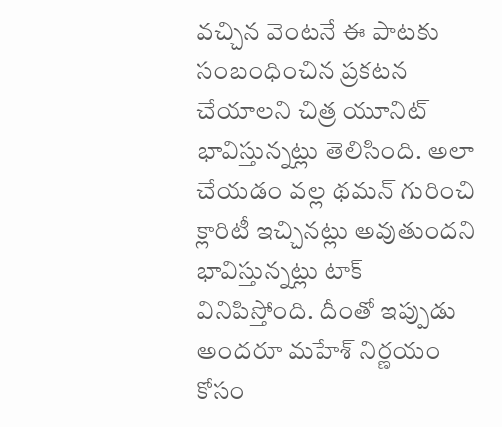వచ్చిన వెంటనే ఈ పాటకు సంబంధించిన ప్రకటన చేయాలని చిత్ర యూనిట్ భావిస్తున్నట్లు తెలిసింది. అలా చేయడం వల్ల థమన్ గురించి క్లారిటీ ఇచ్చినట్లు అవుతుందని భావిస్తున్నట్లు టాక్ వినిపిస్తోంది. దీంతో ఇప్పుడు అందరూ మహేశ్ నిర్ణయం కోసం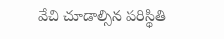వేచి చూడాల్సిన పరిస్థితి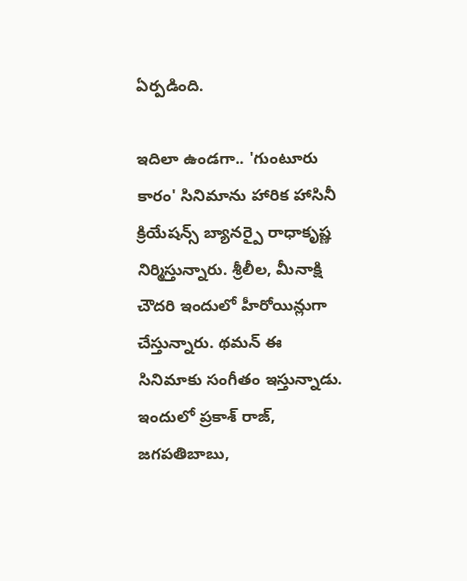ఏర్పడింది.

ఇదిలా ఉండగా.. 'గుంటూరు కారం' సినిమాను హారిక హాసినీ క్రియేషన్స్ బ్యానర్పై రాధాకృష్ణ నిర్మిస్తున్నారు. శ్రీలీల, మీనాక్షి చౌదరి ఇందులో హీరోయిన్లుగా చేస్తున్నారు. థమన్ ఈ సినిమాకు సంగీతం ఇస్తున్నాడు. ఇందులో ప్రకాశ్ రాజ్, జగపతిబాబు,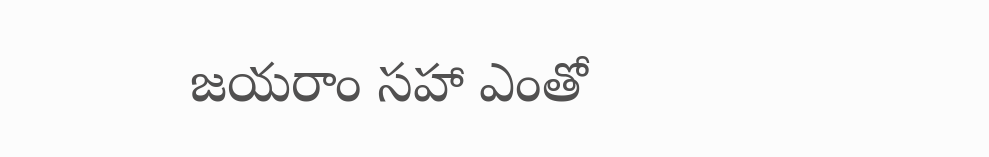జయరాం సహా ఎంతో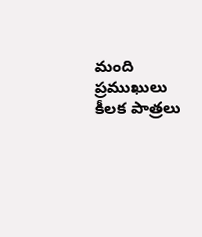మంది ప్రముఖులు కీలక పాత్రలు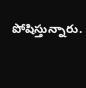పోషిస్తున్నారు.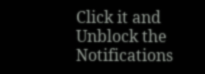Click it and Unblock the Notifications